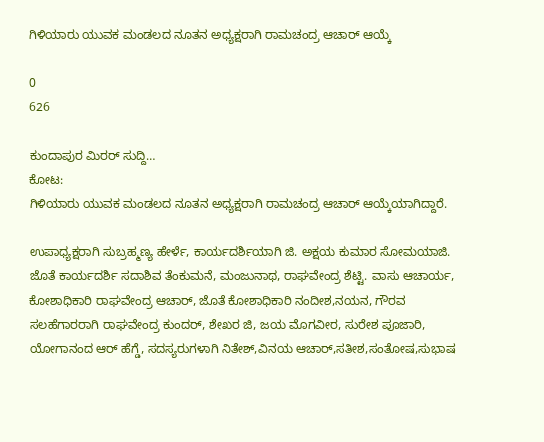ಗಿಳಿಯಾರು ಯುವಕ ಮಂಡಲದ ನೂತನ ಅಧ್ಯಕ್ಷರಾಗಿ ರಾಮಚಂದ್ರ ಆಚಾರ್ ಆಯ್ಕೆ

0
626

ಕುಂದಾಪುರ ಮಿರರ್ ಸುದ್ದಿ…
ಕೋಟ:
ಗಿಳಿಯಾರು ಯುವಕ ಮಂಡಲದ ನೂತನ ಅಧ್ಯಕ್ಷರಾಗಿ ರಾಮಚಂದ್ರ ಆಚಾರ್ ಆಯ್ಕೆಯಾಗಿದ್ದಾರೆ.

ಉಪಾಧ್ಯಕ್ಷರಾಗಿ ಸುಬ್ರಹ್ಮಣ್ಯ ಹೇರ್ಳೆ, ಕಾರ್ಯದರ್ಶಿಯಾಗಿ ಜಿ. ಅಕ್ಷಯ ಕುಮಾರ ಸೋಮಯಾಜಿ. ಜೊತೆ ಕಾರ್ಯದರ್ಶಿ ಸದಾಶಿವ ತೆಂಕುಮನೆ, ಮಂಜುನಾಥ, ರಾಘವೇಂದ್ರ ಶೆಟ್ಟಿ. ವಾಸು ಆಚಾರ್ಯ, ಕೋಶಾಧಿಕಾರಿ ರಾಘವೇಂದ್ರ ಆಚಾರ್, ಜೊತೆ ಕೋಶಾಧಿಕಾರಿ ನಂದೀಶ,ನಯನ, ಗೌರವ ಸಲಹೆಗಾರರಾಗಿ ರಾಘವೇಂದ್ರ ಕುಂದರ್, ಶೇಖರ ಜಿ, ಜಯ ಮೊಗವೀರ, ಸುರೇಶ ಪೂಜಾರಿ, ಯೋಗಾನಂದ ಆರ್ ಹೆಗ್ಡೆ, ಸದಸ್ಯರುಗಳಾಗಿ ನಿತೇಶ್,ವಿನಯ ಆಚಾರ್,ಸತೀಶ,ಸಂತೋಷ,ಸುಭಾಷ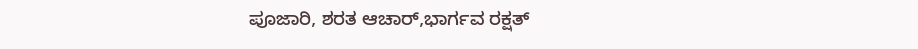ಪೂಜಾರಿ, ಶರತ ಆಚಾರ್,ಭಾರ್ಗವ ರಕ್ಷತ್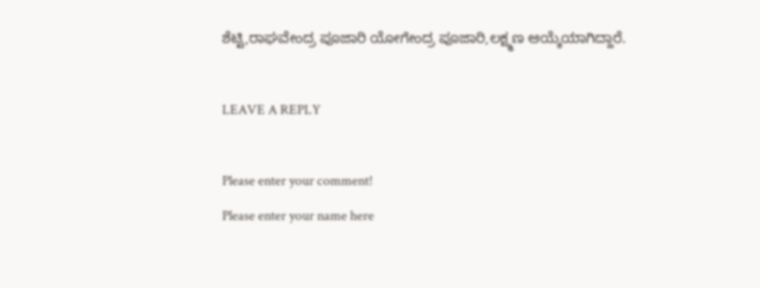ಶೆಟ್ಟಿ,ರಾಘವೇಂದ್ರ ಪೂಜಾರಿ ಯೋಗೇಂದ್ರ ಪೂಜಾರಿ,ಲಕ್ಷ್ಮಣ ಆಯ್ಕೆಯಾಗಿದ್ದಾರೆ.

LEAVE A REPLY

Please enter your comment!
Please enter your name here